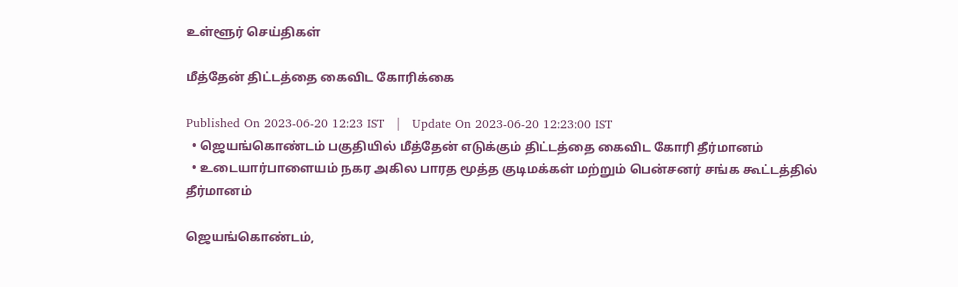உள்ளூர் செய்திகள்

மீத்தேன் திட்டத்தை கைவிட கோரிக்கை

Published On 2023-06-20 12:23 IST   |   Update On 2023-06-20 12:23:00 IST
  • ஜெயங்கொண்டம் பகுதியில் மீத்தேன் எடுக்கும் திட்டத்தை கைவிட கோரி தீர்மானம்
  • உடையார்பாளையம் நகர அகில பாரத மூத்த குடிமக்கள் மற்றும் பென்சனர் சங்க கூட்டத்தில் தீர்மானம்

ஜெயங்கொண்டம்,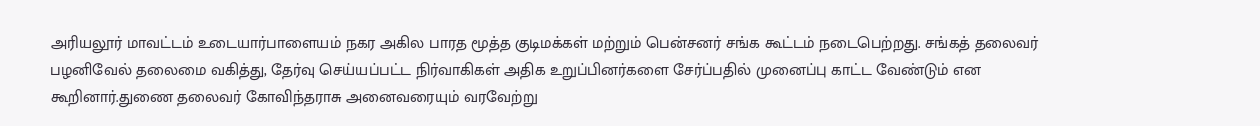அரியலூர் மாவட்டம் உடையார்பாளையம் நகர அகில பாரத மூத்த குடிமக்கள் மற்றும் பென்சனர் சங்க கூட்டம் நடைபெற்றது. சங்கத் தலைவர் பழனிவேல் தலைமை வகித்து, தேர்வு செய்யப்பட்ட நிர்வாகிகள் அதிக உறுப்பினர்களை சேர்ப்பதில் முனைப்பு காட்ட வேண்டும் என கூறினார்.துணை தலைவர் கோவிந்தராசு அனைவரையும் வரவேற்று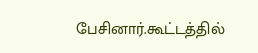பேசினார்.கூட்டத்தில்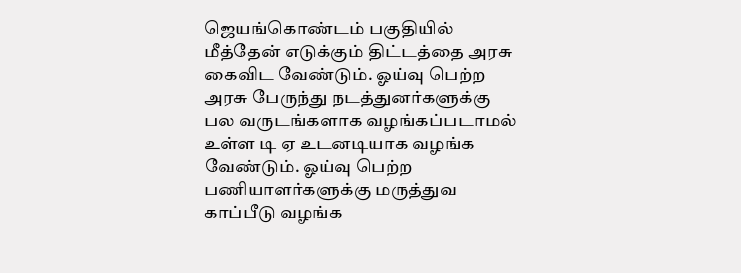ஜெயங்கொண்டம் பகுதியில் மீத்தேன் எடுக்கும் திட்டத்தை அரசு கைவிட வேண்டும். ஓய்வு பெற்ற அரசு பேருந்து நடத்துனர்களுக்கு பல வருடங்களாக வழங்கப்படாமல் உள்ள டி ஏ உடனடியாக வழங்க வேண்டும். ஓய்வு பெற்ற பணியாளர்களுக்கு மருத்துவ காப்பீடு வழங்க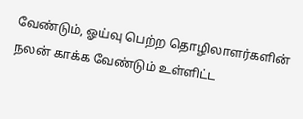வேண்டும், ஓய்வு பெற்ற தொழிலாளர்களின் நலன் காக்க வேண்டும் உள்ளிட்ட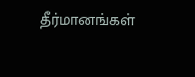தீர்மானங்கள்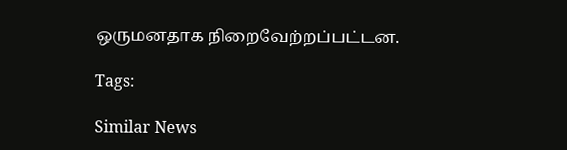ஒருமனதாக நிறைவேற்றப்பட்டன.

Tags:

Similar News